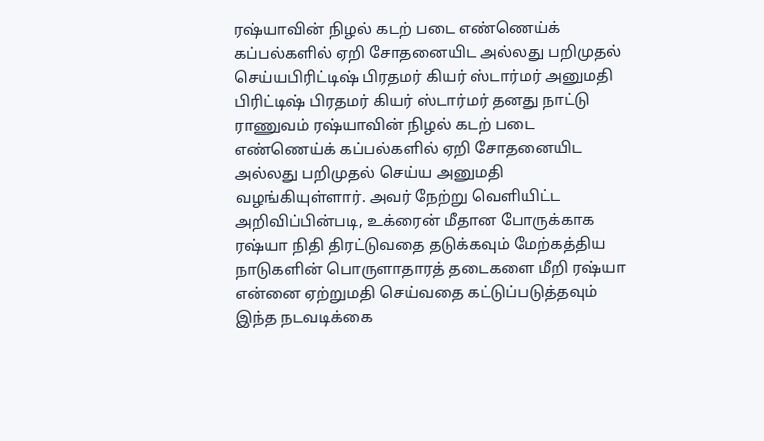ரஷ்யாவின் நிழல் கடற் படை எண்ணெய்க் கப்பல்களில் ஏறி சோதனையிட அல்லது பறிமுதல் செய்யபிரிட்டிஷ் பிரதமர் கியர் ஸ்டார்மர் அனுமதி
பிரிட்டிஷ் பிரதமர் கியர் ஸ்டார்மர் தனது நாட்டு ராணுவம் ரஷ்யாவின் நிழல் கடற் படை எண்ணெய்க் கப்பல்களில் ஏறி சோதனையிட அல்லது பறிமுதல் செய்ய அனுமதி வழங்கியுள்ளார். அவர் நேற்று வெளியிட்ட அறிவிப்பின்படி, உக்ரைன் மீதான போருக்காக ரஷ்யா நிதி திரட்டுவதை தடுக்கவும் மேற்கத்திய நாடுகளின் பொருளாதாரத் தடைகளை மீறி ரஷ்யா என்னை ஏற்றுமதி செய்வதை கட்டுப்படுத்தவும் இந்த நடவடிக்கை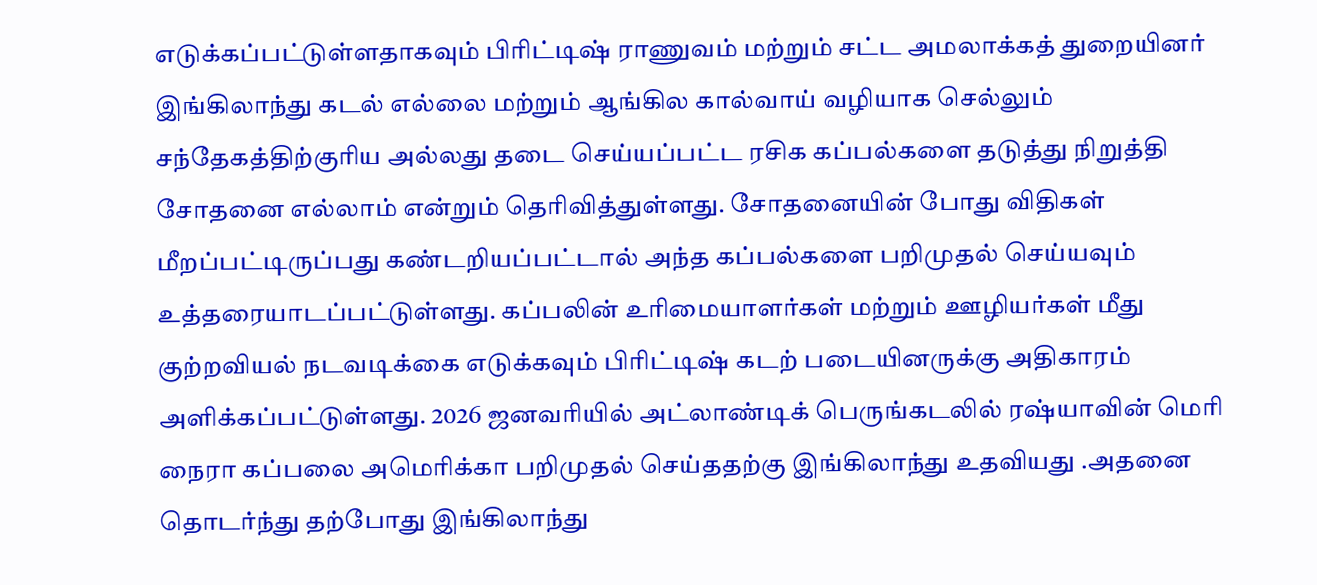எடுக்கப்பட்டுள்ளதாகவும் பிரிட்டிஷ் ராணுவம் மற்றும் சட்ட அமலாக்கத் துறையினர் இங்கிலாந்து கடல் எல்லை மற்றும் ஆங்கில கால்வாய் வழியாக செல்லும் சந்தேகத்திற்குரிய அல்லது தடை செய்யப்பட்ட ரசிக கப்பல்களை தடுத்து நிறுத்தி சோதனை எல்லாம் என்றும் தெரிவித்துள்ளது. சோதனையின் போது விதிகள் மீறப்பட்டிருப்பது கண்டறியப்பட்டால் அந்த கப்பல்களை பறிமுதல் செய்யவும் உத்தரையாடப்பட்டுள்ளது. கப்பலின் உரிமையாளர்கள் மற்றும் ஊழியர்கள் மீது குற்றவியல் நடவடிக்கை எடுக்கவும் பிரிட்டிஷ் கடற் படையினருக்கு அதிகாரம் அளிக்கப்பட்டுள்ளது. 2026 ஜனவரியில் அட்லாண்டிக் பெருங்கடலில் ரஷ்யாவின் மெரி நைரா கப்பலை அமெரிக்கா பறிமுதல் செய்ததற்கு இங்கிலாந்து உதவியது .அதனை தொடர்ந்து தற்போது இங்கிலாந்து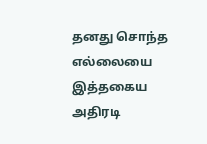தனது சொந்த எல்லையை இத்தகைய அதிரடி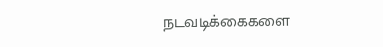நடவடிக்கைகளை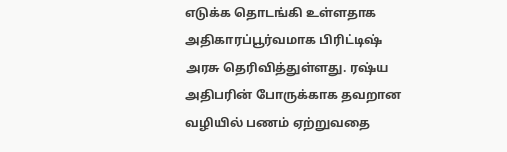எடுக்க தொடங்கி உள்ளதாக அதிகாரப்பூர்வமாக பிரிட்டிஷ் அரசு தெரிவித்துள்ளது. ரஷ்ய அதிபரின் போருக்காக தவறான வழியில் பணம் ஏற்றுவதை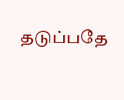தடுப்பதே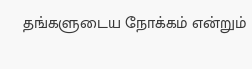தங்களுடைய நோக்கம் என்றும்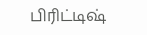பிரிட்டிஷ்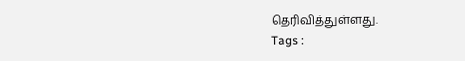தெரிவித்துள்ளது.
Tags :